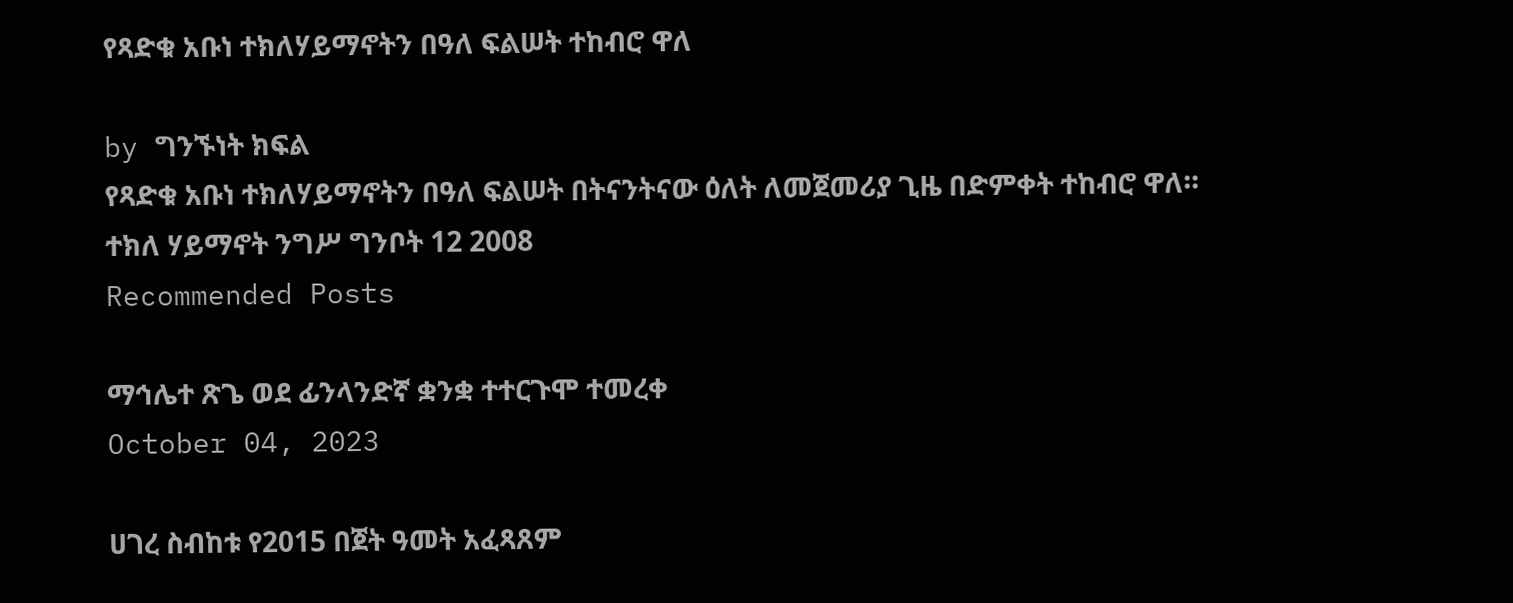የጻድቁ አቡነ ተክለሃይማኖትን በዓለ ፍልሠት ተከብሮ ዋለ

by ግንኙነት ክፍል
የጻድቁ አቡነ ተክለሃይማኖትን በዓለ ፍልሠት በትናንትናው ዕለት ለመጀመሪያ ጊዜ በድምቀት ተከብሮ ዋለ።
ተክለ ሃይማኖት ንግሥ ግንቦት 12 2008
Recommended Posts

ማኅሌተ ጽጌ ወደ ፊንላንድኛ ቋንቋ ተተርጉሞ ተመረቀ
October 04, 2023

ሀገረ ስብከቱ የ2015 በጀት ዓመት አፈጻጸም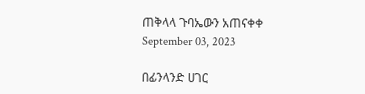ጠቅላላ ጉባኤውን አጠናቀቀ
September 03, 2023

በፊንላንድ ሀገር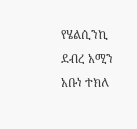የሄልሲንኪ ደብረ አሚን አቡነ ተክለ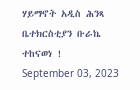ሃይማኖት አዲስ ሕንጻ ቤተክርስቲያን ቡራኬ ተከናወነ !
September 03, 2023